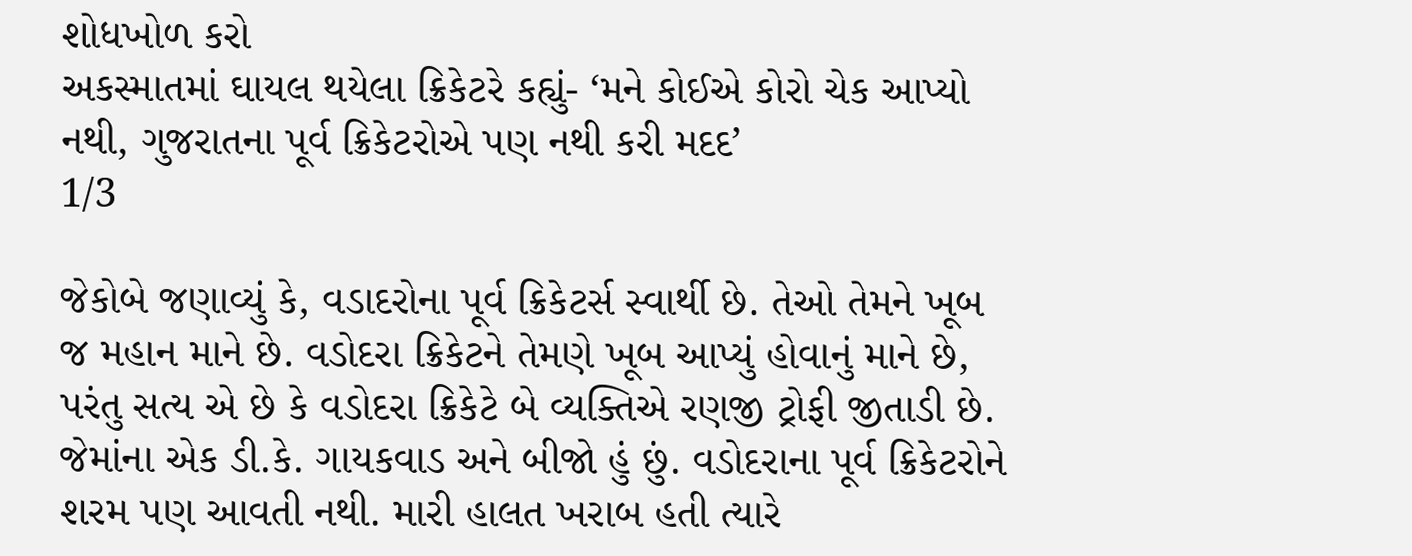શોધખોળ કરો
અકસ્માતમાં ઘાયલ થયેલા ક્રિકેટરે કહ્યું- ‘મને કોઈએ કોરો ચેક આપ્યો નથી, ગુજરાતના પૂર્વ ક્રિકેટરોએ પણ નથી કરી મદદ’
1/3

જેકોબે જણાવ્યું કે, વડાદરોના પૂર્વ ક્રિકેટર્સ સ્વાર્થી છે. તેઓ તેમને ખૂબ જ મહાન માને છે. વડોદરા ક્રિકેટને તેમણે ખૂબ આપ્યું હોવાનું માને છે, પરંતુ સત્ય એ છે કે વડોદરા ક્રિકેટે બે વ્યક્તિએ રણજી ટ્રોફી જીતાડી છે. જેમાંના એક ડી.કે. ગાયકવાડ અને બીજો હું છું. વડોદરાના પૂર્વ ક્રિકેટરોને શરમ પણ આવતી નથી. મારી હાલત ખરાબ હતી ત્યારે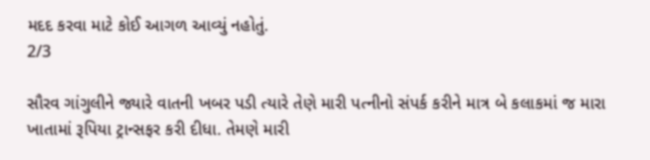મદદ કરવા માટે કોઈ આગળ આવ્યું નહોતું.
2/3

સૌરવ ગાંગુલીને જ્યારે વાતની ખબર પડી ત્યારે તેણે મારી પત્નીનો સંપર્ક કરીને માત્ર બે કલાકમાં જ મારા ખાતામાં રૂપિયા ટ્રાન્સફર કરી દીધા. તેમણે મારી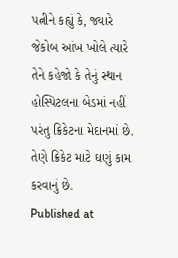પત્નીને કહ્યું કે, જ્યારે જેકોબ આંખ ખોલે ત્યારે તેને કહેજો કે તેનું સ્થાન હોસ્પિટલના બેડમાં નહીં પરંતુ ક્રિકેટના મેદાનમાં છે. તેણે ક્રિકેટ માટે ઘણું કામ કરવાનું છે.
Published at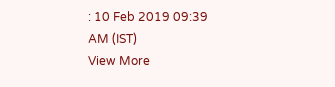: 10 Feb 2019 09:39 AM (IST)
View More